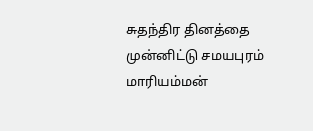சுதந்திர தினத்தை முன்னிட்டு சமயபுரம் மாரியம்மன்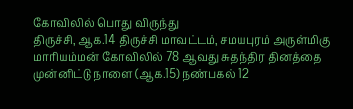கோவிலில் பொது விருந்து
திருச்சி, ஆக.14 திருச்சி மாவட்டம், சமயபுரம் அருள்மிகு மாரியம்மன் கோவிலில் 78 ஆவது சுதந்திர தினத்தை முன்னிட்டு நாளை (ஆக.15) நண்பகல் 12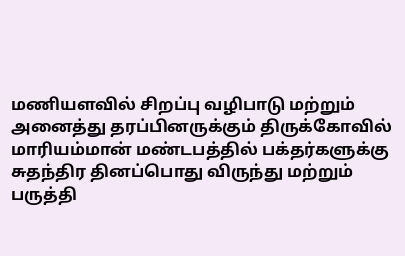மணியளவில் சிறப்பு வழிபாடு மற்றும் அனைத்து தரப்பினருக்கும் திருக்கோவில் மாரியம்மான் மண்டபத்தில் பக்தர்களுக்கு சுதந்திர தினப்பொது விருந்து மற்றும் பருத்தி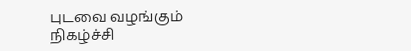புடவை வழங்கும் நிகழ்ச்சி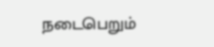நடைபெறும்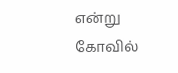என்று கோவில்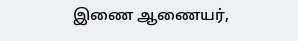இணை ஆணையர்,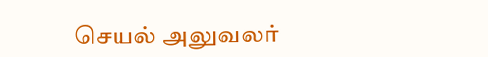செயல் அலுவலர்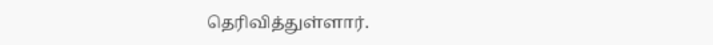தெரிவித்துள்ளார்.